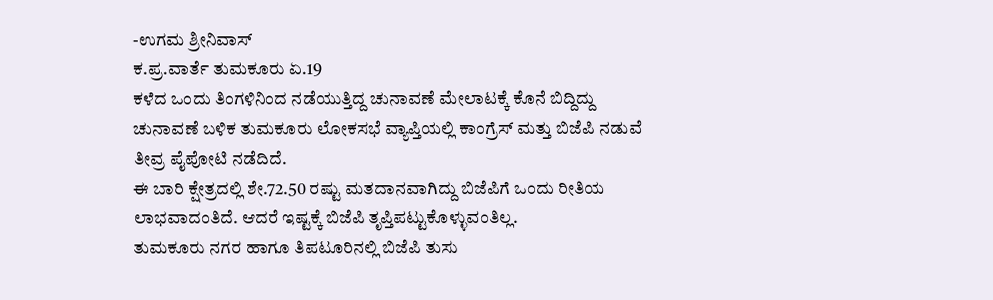-ಉಗಮ ಶ್ರೀನಿವಾಸ್
ಕ.ಪ್ರ.ವಾರ್ತೆ ತುಮಕೂರು ಏ.19
ಕಳೆದ ಒಂದು ತಿಂಗಳಿನಿಂದ ನಡೆಯುತ್ತಿದ್ದ ಚುನಾವಣೆ ಮೇಲಾಟಕ್ಕೆ ಕೊನೆ ಬಿದ್ದಿದ್ದು ಚುನಾವಣೆ ಬಳಿಕ ತುಮಕೂರು ಲೋಕಸಭೆ ವ್ಯಾಪ್ತಿಯಲ್ಲಿ ಕಾಂಗ್ರೆಸ್ ಮತ್ತು ಬಿಜೆಪಿ ನಡುವೆ ತೀವ್ರ ಪೈಪೋಟಿ ನಡೆದಿದೆ.
ಈ ಬಾರಿ ಕ್ಷೇತ್ರದಲ್ಲಿ ಶೇ.72.50 ರಷ್ಟು ಮತದಾನವಾಗಿದ್ದು ಬಿಜೆಪಿಗೆ ಒಂದು ರೀತಿಯ ಲಾಭವಾದಂತಿದೆ. ಆದರೆ ಇಷ್ಟಕ್ಕೆ ಬಿಜೆಪಿ ತೃಪ್ತಿಪಟ್ಟುಕೊಳ್ಳುವಂತಿಲ್ಲ.
ತುಮಕೂರು ನಗರ ಹಾಗೂ ತಿಪಟೂರಿನಲ್ಲಿ ಬಿಜೆಪಿ ತುಸು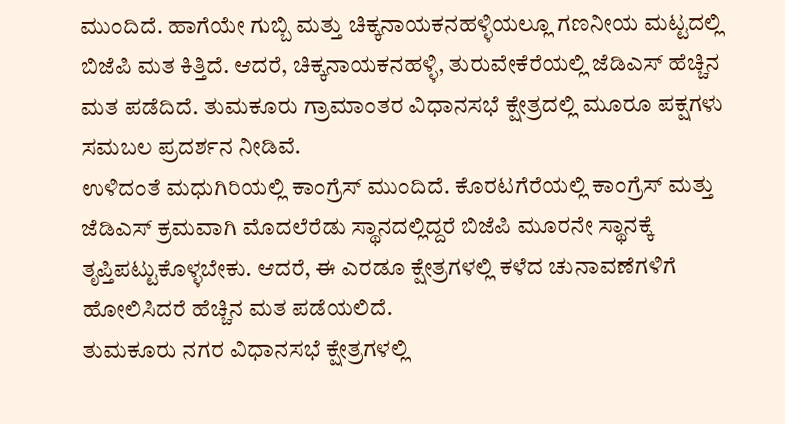ಮುಂದಿದೆ. ಹಾಗೆಯೇ ಗುಬ್ಬಿ ಮತ್ತು ಚಿಕ್ಕನಾಯಕನಹಳ್ಳಿಯಲ್ಲೂ ಗಣನೀಯ ಮಟ್ಟದಲ್ಲಿ ಬಿಜೆಪಿ ಮತ ಕಿತ್ತಿದೆ. ಆದರೆ, ಚಿಕ್ಕನಾಯಕನಹಳ್ಳಿ, ತುರುವೇಕೆರೆಯಲ್ಲಿ ಜೆಡಿಎಸ್ ಹೆಚ್ಚಿನ ಮತ ಪಡೆದಿದೆ. ತುಮಕೂರು ಗ್ರಾಮಾಂತರ ವಿಧಾನಸಭೆ ಕ್ಷೇತ್ರದಲ್ಲಿ ಮೂರೂ ಪಕ್ಷಗಳು ಸಮಬಲ ಪ್ರದರ್ಶನ ನೀಡಿವೆ.
ಉಳಿದಂತೆ ಮಧುಗಿರಿಯಲ್ಲಿ ಕಾಂಗ್ರೆಸ್ ಮುಂದಿದೆ. ಕೊರಟಗೆರೆಯಲ್ಲಿ ಕಾಂಗ್ರೆಸ್ ಮತ್ತು ಜೆಡಿಎಸ್ ಕ್ರಮವಾಗಿ ಮೊದಲೆರೆಡು ಸ್ಥಾನದಲ್ಲಿದ್ದರೆ ಬಿಜೆಪಿ ಮೂರನೇ ಸ್ಥಾನಕ್ಕೆ ತೃಪ್ತಿಪಟ್ಟುಕೊಳ್ಳಬೇಕು. ಆದರೆ, ಈ ಎರಡೂ ಕ್ಷೇತ್ರಗಳಲ್ಲಿ ಕಳೆದ ಚುನಾವಣೆಗಳಿಗೆ ಹೋಲಿಸಿದರೆ ಹೆಚ್ಚಿನ ಮತ ಪಡೆಯಲಿದೆ.
ತುಮಕೂರು ನಗರ ವಿಧಾನಸಭೆ ಕ್ಷೇತ್ರಗಳಲ್ಲಿ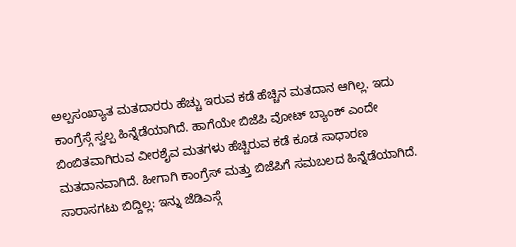ಅಲ್ಪಸಂಖ್ಯಾತ ಮತದಾರರು ಹೆಚ್ಚು ಇರುವ ಕಡೆ ಹೆಚ್ಚಿನ ಮತದಾನ ಆಗಿಲ್ಲ. ಇದು ಕಾಂಗ್ರೆಸ್ಗೆ ಸ್ವಲ್ಪ ಹಿನ್ನೆಡೆಯಾಗಿದೆ. ಹಾಗೆಯೇ ಬಿಜೆಪಿ ವೋಟ್ ಬ್ಯಾಂಕ್ ಎಂದೇ ಬಿಂಬಿತವಾಗಿರುವ ವೀರಶೈವ ಮತಗಳು ಹೆಚ್ಚಿರುವ ಕಡೆ ಕೂಡ ಸಾಧಾರಣ ಮತದಾನವಾಗಿದೆ. ಹೀಗಾಗಿ ಕಾಂಗ್ರೆಸ್ ಮತ್ತು ಬಿಜೆಪಿಗೆ ಸಮಬಲದ ಹಿನ್ನೆಡೆಯಾಗಿದೆ.
ಸಾರಾಸಗಟು ಬಿದ್ದಿಲ್ಲ: ಇನ್ನು ಜೆಡಿಎಸ್ಗೆ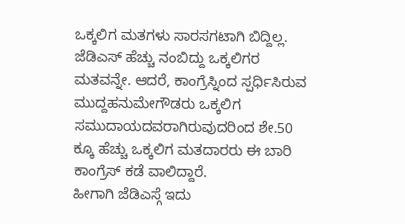ಒಕ್ಕಲಿಗ ಮತಗಳು ಸಾರಸಗಟಾಗಿ ಬಿದ್ದಿಲ್ಲ. ಜೆಡಿಎಸ್ ಹೆಚ್ಚು ನಂಬಿದ್ದು ಒಕ್ಕಲಿಗರ ಮತವನ್ನೇ. ಆದರೆ, ಕಾಂಗ್ರೆಸ್ನಿಂದ ಸ್ಪರ್ಧಿಸಿರುವ ಮುದ್ದಹನುಮೇಗೌಡರು ಒಕ್ಕಲಿಗ ಸಮುದಾಯದವರಾಗಿರುವುದರಿಂದ ಶೇ.50 ಕ್ಕೂ ಹೆಚ್ಚು ಒಕ್ಕಲಿಗ ಮತದಾರರು ಈ ಬಾರಿ ಕಾಂಗ್ರೆಸ್ ಕಡೆ ವಾಲಿದ್ದಾರೆ.
ಹೀಗಾಗಿ ಜೆಡಿಎಸ್ಗೆ ಇದು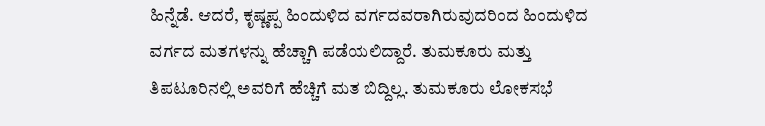ಹಿನ್ನೆಡೆ. ಆದರೆ, ಕೃಷ್ಣಪ್ಪ ಹಿಂದುಳಿದ ವರ್ಗದವರಾಗಿರುವುದರಿಂದ ಹಿಂದುಳಿದ ವರ್ಗದ ಮತಗಳನ್ನು ಹೆಚ್ಚಾಗಿ ಪಡೆಯಲಿದ್ದಾರೆ. ತುಮಕೂರು ಮತ್ತು ತಿಪಟೂರಿನಲ್ಲಿ ಅವರಿಗೆ ಹೆಚ್ಚಿಗೆ ಮತ ಬಿದ್ದಿಲ್ಲ. ತುಮಕೂರು ಲೋಕಸಭೆ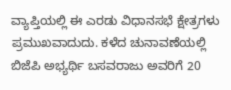ವ್ಯಾಪ್ತಿಯಲ್ಲಿ ಈ ಎರಡು ವಿಧಾನಸಭೆ ಕ್ಷೇತ್ರಗಳು ಪ್ರಮುಖವಾದುದು. ಕಳೆದ ಚುನಾವಣೆಯಲ್ಲಿ ಬಿಜೆಪಿ ಅಭ್ಯರ್ಥಿ ಬಸವರಾಜು ಅವರಿಗೆ 20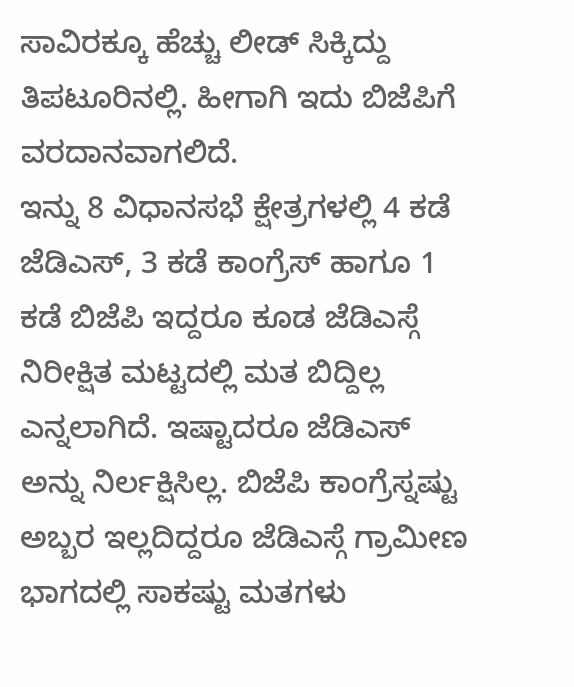ಸಾವಿರಕ್ಕೂ ಹೆಚ್ಚು ಲೀಡ್ ಸಿಕ್ಕಿದ್ದು ತಿಪಟೂರಿನಲ್ಲಿ. ಹೀಗಾಗಿ ಇದು ಬಿಜೆಪಿಗೆ ವರದಾನವಾಗಲಿದೆ.
ಇನ್ನು 8 ವಿಧಾನಸಭೆ ಕ್ಷೇತ್ರಗಳಲ್ಲಿ 4 ಕಡೆ ಜೆಡಿಎಸ್, 3 ಕಡೆ ಕಾಂಗ್ರೆಸ್ ಹಾಗೂ 1 ಕಡೆ ಬಿಜೆಪಿ ಇದ್ದರೂ ಕೂಡ ಜೆಡಿಎಸ್ಗೆ ನಿರೀಕ್ಷಿತ ಮಟ್ಟದಲ್ಲಿ ಮತ ಬಿದ್ದಿಲ್ಲ ಎನ್ನಲಾಗಿದೆ. ಇಷ್ಟಾದರೂ ಜೆಡಿಎಸ್ ಅನ್ನು ನಿರ್ಲಕ್ಷಿಸಿಲ್ಲ. ಬಿಜೆಪಿ ಕಾಂಗ್ರೆಸ್ನಷ್ಟು ಅಬ್ಬರ ಇಲ್ಲದಿದ್ದರೂ ಜೆಡಿಎಸ್ಗೆ ಗ್ರಾಮೀಣ ಭಾಗದಲ್ಲಿ ಸಾಕಷ್ಟು ಮತಗಳು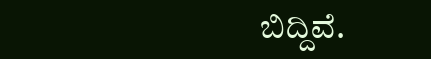ಬಿದ್ದಿವೆ.